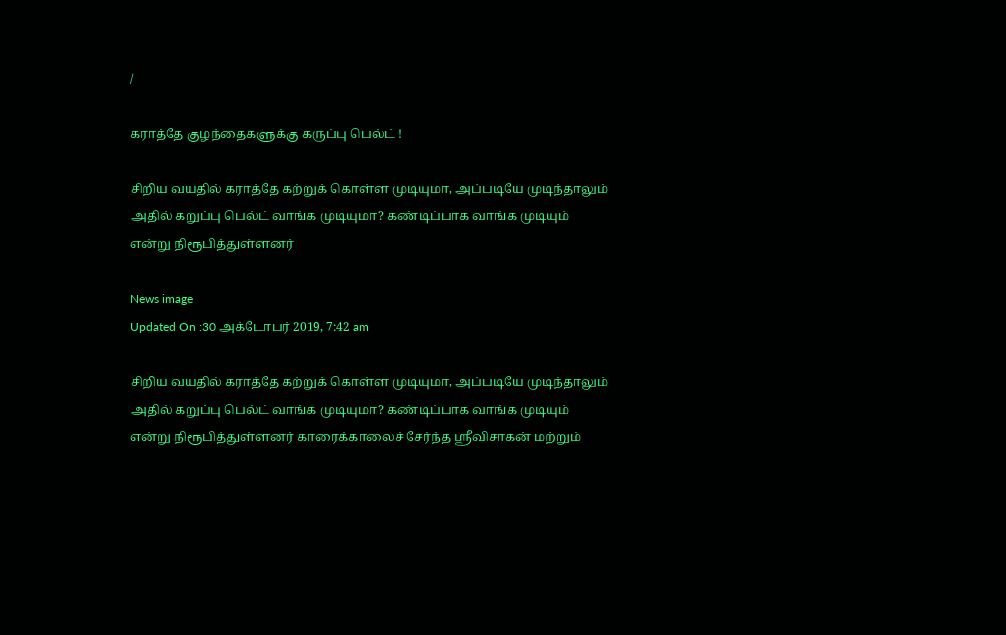/

கராத்தே குழந்தைகளுக்கு கருப்பு பெல்ட் !

சிறிய வயதில் கராத்தே கற்றுக் கொள்ள முடியுமா, அப்படியே முடிந்தாலும் அதில் கறுப்பு பெல்ட் வாங்க முடியுமா? கண்டிப்பாக வாங்க முடியும் என்று நிரூபித்துள்ளனர்

News image
Updated On :30 அக்டோபர் 2019, 7:42 am

சிறிய வயதில் கராத்தே கற்றுக் கொள்ள முடியுமா, அப்படியே முடிந்தாலும் அதில் கறுப்பு பெல்ட் வாங்க முடியுமா? கண்டிப்பாக வாங்க முடியும் என்று நிரூபித்துள்ளனர் காரைக்காலைச் சேர்ந்த ஸ்ரீவிசாகன் மற்றும்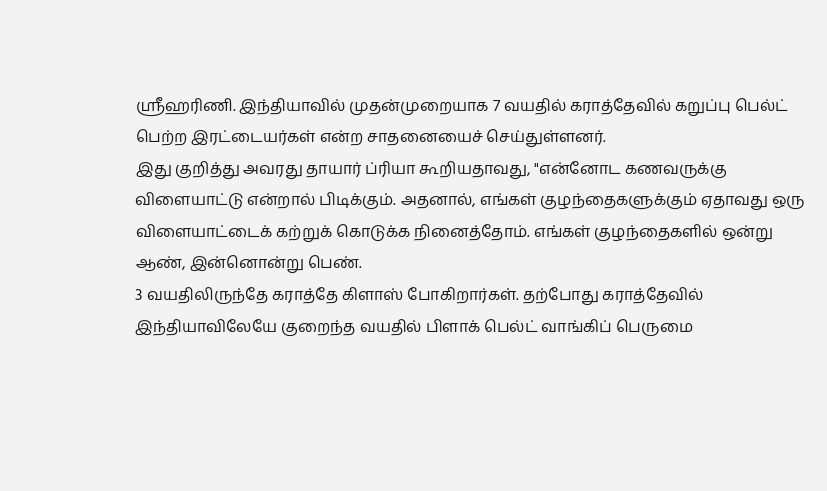ஸ்ரீஹரிணி. இந்தியாவில் முதன்முறையாக 7 வயதில் கராத்தேவில் கறுப்பு பெல்ட் பெற்ற இரட்டையர்கள் என்ற சாதனையைச் செய்துள்ளனர்.
இது குறித்து அவரது தாயார் ப்ரியா கூறியதாவது, "என்னோட கணவருக்கு விளையாட்டு என்றால் பிடிக்கும். அதனால், எங்கள் குழந்தைகளுக்கும் ஏதாவது ஒரு விளையாட்டைக் கற்றுக் கொடுக்க நினைத்தோம். எங்கள் குழந்தைகளில் ஒன்று ஆண், இன்னொன்று பெண்.
3 வயதிலிருந்தே கராத்தே கிளாஸ் போகிறார்கள். தற்போது கராத்தேவில் இந்தியாவிலேயே குறைந்த வயதில் பிளாக் பெல்ட் வாங்கிப் பெருமை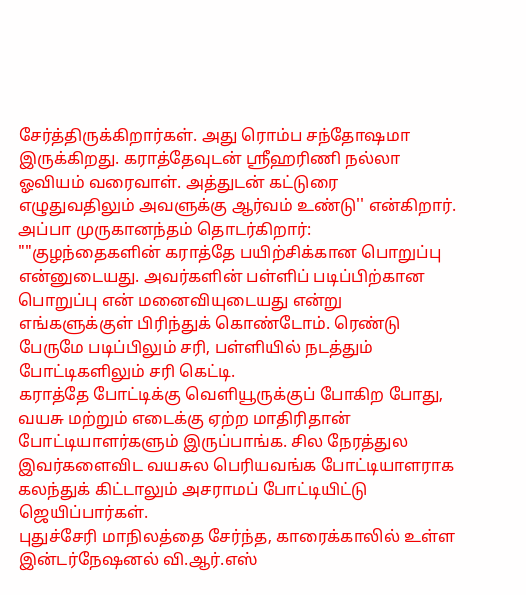சேர்த்திருக்கிறார்கள். அது ரொம்ப சந்தோஷமா இருக்கிறது. கராத்தேவுடன் ஸ்ரீஹரிணி நல்லா ஓவியம் வரைவாள். அத்துடன் கட்டுரை எழுதுவதிலும் அவளுக்கு ஆர்வம் உண்டு'' என்கிறார்.
அப்பா முருகானந்தம் தொடர்கிறார்: ""குழந்தைகளின் கராத்தே பயிற்சிக்கான பொறுப்பு என்னுடையது. அவர்களின் பள்ளிப் படிப்பிற்கான பொறுப்பு என் மனைவியுடையது என்று எங்களுக்குள் பிரிந்துக் கொண்டோம். ரெண்டு பேருமே படிப்பிலும் சரி, பள்ளியில் நடத்தும் போட்டிகளிலும் சரி கெட்டி.
கராத்தே போட்டிக்கு வெளியூருக்குப் போகிற போது, வயசு மற்றும் எடைக்கு ஏற்ற மாதிரிதான் போட்டியாளர்களும் இருப்பாங்க. சில நேரத்துல இவர்களைவிட வயசுல பெரியவங்க போட்டியாளராக கலந்துக் கிட்டாலும் அசராமப் போட்டியிட்டு ஜெயிப்பார்கள்.
புதுச்சேரி மாநிலத்தை சேர்ந்த, காரைக்காலில் உள்ள இன்டர்நேஷனல் வி.ஆர்.எஸ்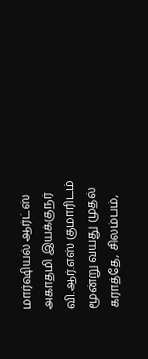மார்ஷியல் ஆர்ட்ஸ் அகாதமி இயக்குநர் வி.ஆர்.எஸ் குமாரிடம் மூன்று வயது முதல் கராத்தே, சிலம்பம்,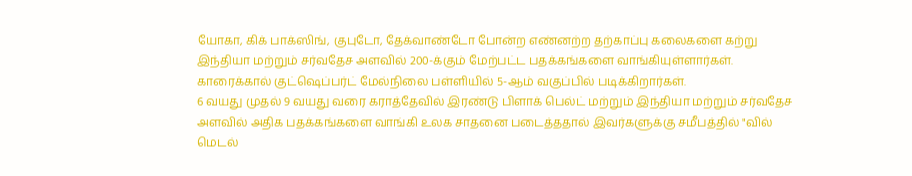யோகா, கிக் பாக்ஸிங், குபுடோ, தேக்வாண்டோ போன்ற எண்னற்ற தற்காப்பு கலைகளை கற்று இந்தியா மற்றும் சர்வதேச அளவில் 200-க்கும் மேற்பட்ட பதக்கங்களை வாங்கியுள்ளார்கள். காரைக்கால் குட்ஷெப்பர்ட் மேல்நிலை பள்ளியில் 5-ஆம் வகுப்பில் படிக்கிறார்கள்.
6 வயது முதல் 9 வயது வரை கராத்தேவில் இரண்டு பிளாக் பெல்ட் மற்றும் இந்தியா மற்றும் சர்வதேச அளவில் அதிக பதக்கங்களை வாங்கி உலக சாதனை படைத்ததால் இவர்களுக்கு சமீபத்தில் "வில் மெடல்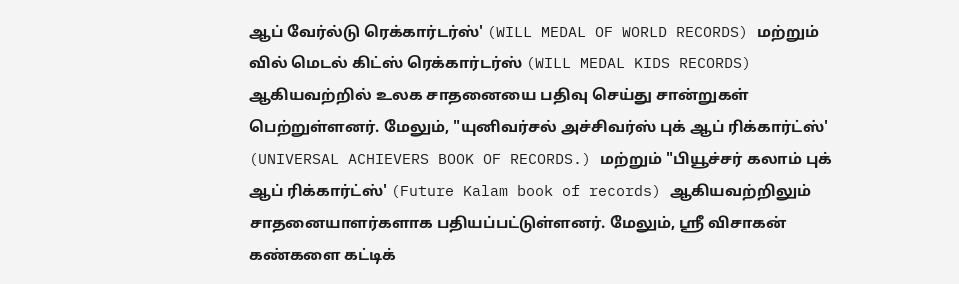ஆப் வேர்ல்டு ரெக்கார்டர்ஸ்' (WILL MEDAL OF WORLD RECORDS) மற்றும் வில் மெடல் கிட்ஸ் ரெக்கார்டர்ஸ் (WILL MEDAL KIDS RECORDS) ஆகியவற்றில் உலக சாதனையை பதிவு செய்து சான்றுகள் பெற்றுள்ளனர். மேலும், "யுனிவர்சல் அச்சிவர்ஸ் புக் ஆப் ரிக்கார்ட்ஸ்' (UNIVERSAL ACHIEVERS BOOK OF RECORDS.) மற்றும் "பியூச்சர் கலாம் புக் ஆப் ரிக்கார்ட்ஸ்' (Future Kalam book of records) ஆகியவற்றிலும் சாதனையாளர்களாக பதியப்பட்டுள்ளனர். மேலும், ஸ்ரீ விசாகன் கண்களை கட்டிக்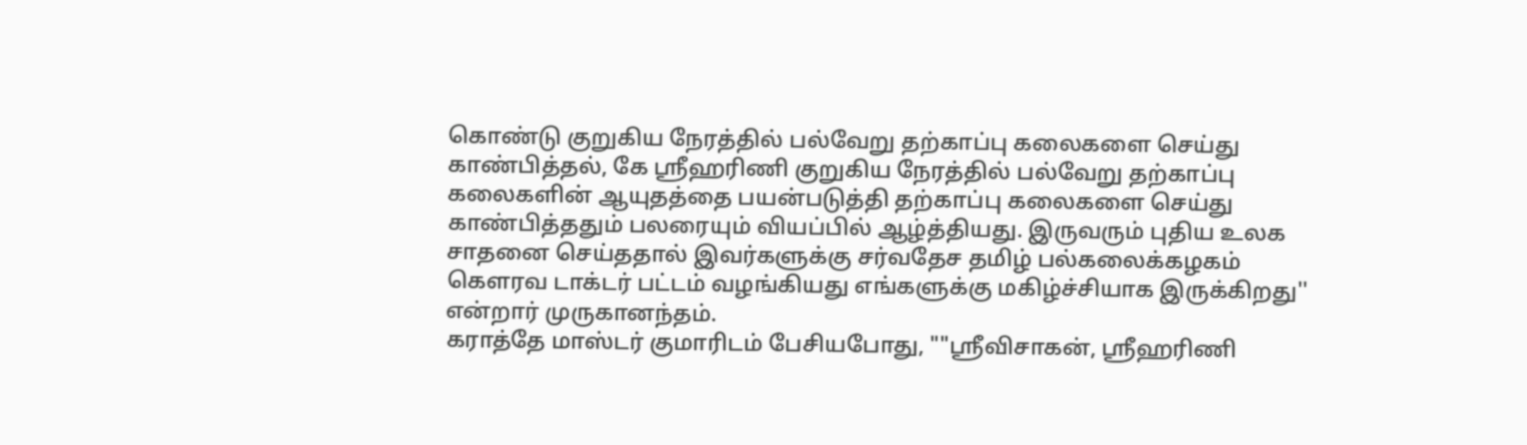கொண்டு குறுகிய நேரத்தில் பல்வேறு தற்காப்பு கலைகளை செய்து காண்பித்தல், கே ஸ்ரீஹரிணி குறுகிய நேரத்தில் பல்வேறு தற்காப்பு கலைகளின் ஆயுதத்தை பயன்படுத்தி தற்காப்பு கலைகளை செய்து காண்பித்ததும் பலரையும் வியப்பில் ஆழ்த்தியது. இருவரும் புதிய உலக சாதனை செய்ததால் இவர்களுக்கு சர்வதேச தமிழ் பல்கலைக்கழகம் கௌரவ டாக்டர் பட்டம் வழங்கியது எங்களுக்கு மகிழ்ச்சியாக இருக்கிறது'' என்றார் முருகானந்தம்.
கராத்தே மாஸ்டர் குமாரிடம் பேசியபோது, ""ஸ்ரீவிசாகன், ஸ்ரீஹரிணி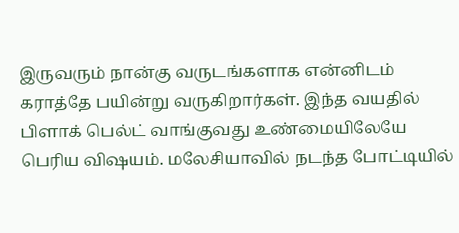இருவரும் நான்கு வருடங்களாக என்னிடம் கராத்தே பயின்று வருகிறார்கள். இந்த வயதில் பிளாக் பெல்ட் வாங்குவது உண்மையிலேயே பெரிய விஷயம். மலேசியாவில் நடந்த போட்டியில்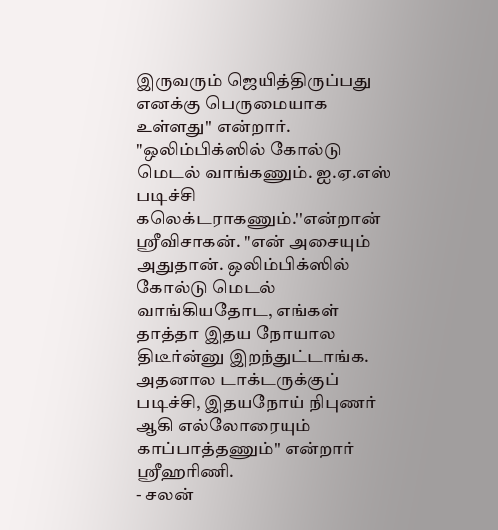இருவரும் ஜெயித்திருப்பது எனக்கு பெருமையாக உள்ளது'' என்றார்.
"ஒலிம்பிக்ஸில் கோல்டு மெடல் வாங்கணும். ஐ.ஏ.எஸ் படிச்சி கலெக்டராகணும்.''என்றான் ஸ்ரீவிசாகன். "என் அசையும் அதுதான். ஒலிம்பிக்ஸில் கோல்டு மெடல் வாங்கியதோட, எங்கள் தாத்தா இதய நோயால திடீர்ன்னு இறந்துட்டாங்க. அதனால டாக்டருக்குப் படிச்சி, இதயநோய் நிபுணர் ஆகி எல்லோரையும் காப்பாத்தணும்'' என்றார் ஸ்ரீஹரிணி.
- சலன்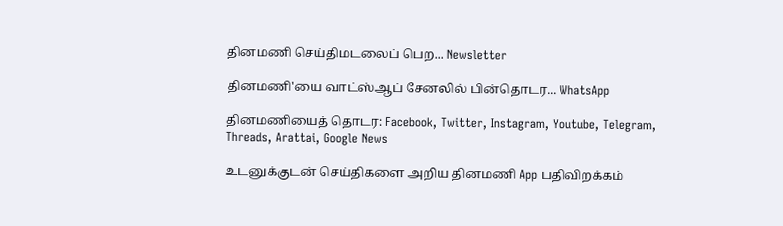தினமணி செய்திமடலைப் பெற... Newsletter

தினமணி'யை வாட்ஸ்ஆப் சேனலில் பின்தொடர... WhatsApp

தினமணியைத் தொடர: Facebook, Twitter, Instagram, Youtube, Telegram, Threads, Arattai, Google News

உடனுக்குடன் செய்திகளை அறிய தினமணி App பதிவிறக்கம்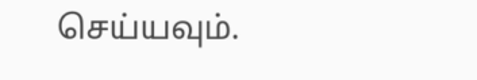செய்யவும்.